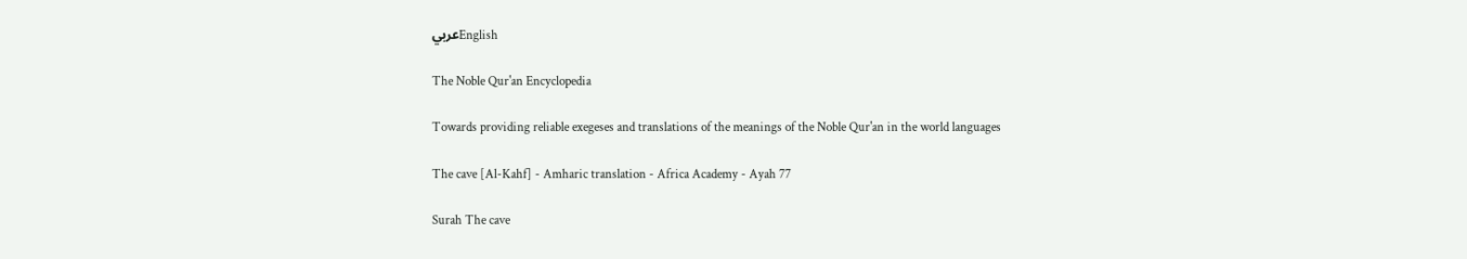عربيEnglish

The Noble Qur'an Encyclopedia

Towards providing reliable exegeses and translations of the meanings of the Noble Qur'an in the world languages

The cave [Al-Kahf] - Amharic translation - Africa Academy - Ayah 77

Surah The cave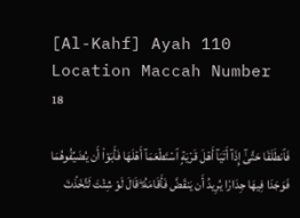[Al-Kahf] Ayah 110 Location Maccah Number 18

فَٱنطَلَقَا حَتَّىٰٓ إِذَآ أَتَيَآ أَهۡلَ قَرۡيَةٍ ٱسۡتَطۡعَمَآ أَهۡلَهَا فَأَبَوۡاْ أَن يُضَيِّفُوهُمَا فَوَجَدَا فِيهَا جِدَارٗا يُرِيدُ أَن يَنقَضَّ فَأَقَامَهُۥۖ قَالَ لَوۡ شِئۡتَ لَتَّخَذۡتَ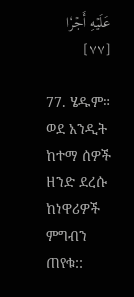عَلَيۡهِ أَجۡرٗا [٧٧]

77. ሄዱም። ወደ አንዲት ከተማ ሰዎች ዘንድ ደረሱ ከነዋሪዎች ምግብን ጠየቁ::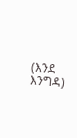(እንደ እንግዳ)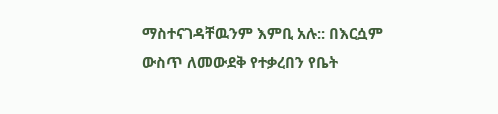ማስተናገዳቸዉንም እምቢ አሉ:: በእርሷም ውስጥ ለመውደቅ የተቃረበን የቤት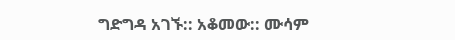ግድግዳ አገኙ:: አቆመው:: ሙሳም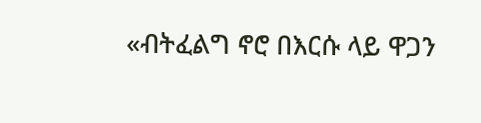«ብትፈልግ ኖሮ በእርሱ ላይ ዋጋን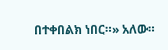በተቀበልክ ነበር።» አለው።